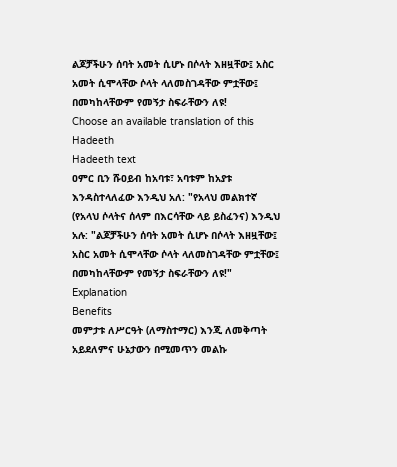ልጆቻችሁን ሰባት አመት ሲሆኑ በሶላት እዘዟቸው፤ አስር አመት ሲሞላቸው ሶላት ላለመስገዳቸው ምቷቸው፤ በመካከላቸውም የመኝታ ስፍራቸውን ለዩ!
Choose an available translation of this Hadeeth
Hadeeth text
ዐምር ቢን ሹዐይብ ከአባቱ፣ አባቱም ከአያቱ እንዳስተላለፈው እንዲህ አለ: "የአላህ መልክተኛ (የአላህ ሶላትና ሰላም በእርሳቸው ላይ ይስፈንና) እንዲህ አሉ: "ልጆቻችሁን ሰባት አመት ሲሆኑ በሶላት እዘዟቸው፤ አስር አመት ሲሞላቸው ሶላት ላለመስገዳቸው ምቷቸው፤ በመካከላቸውም የመኝታ ስፍራቸውን ለዩ!"
Explanation
Benefits
መምታቱ ለሥርዓት (ለማስተማር) እንጂ ለመቅጣት አይደለምና ሁኔታውን በሚመጥን መልኩ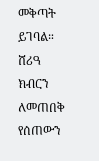መቅጣት ይገባል።
ሸሪዓ ክብርን ለመጠበቅ የሰጠውን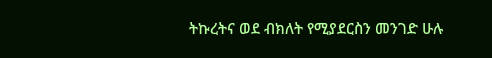ትኩረትና ወደ ብክለት የሚያደርስን መንገድ ሁሉ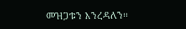መዝጋቱን እንረዳለን።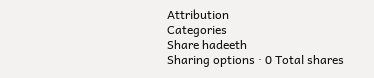Attribution
Categories
Share hadeeth
Sharing options · 0 Total shares